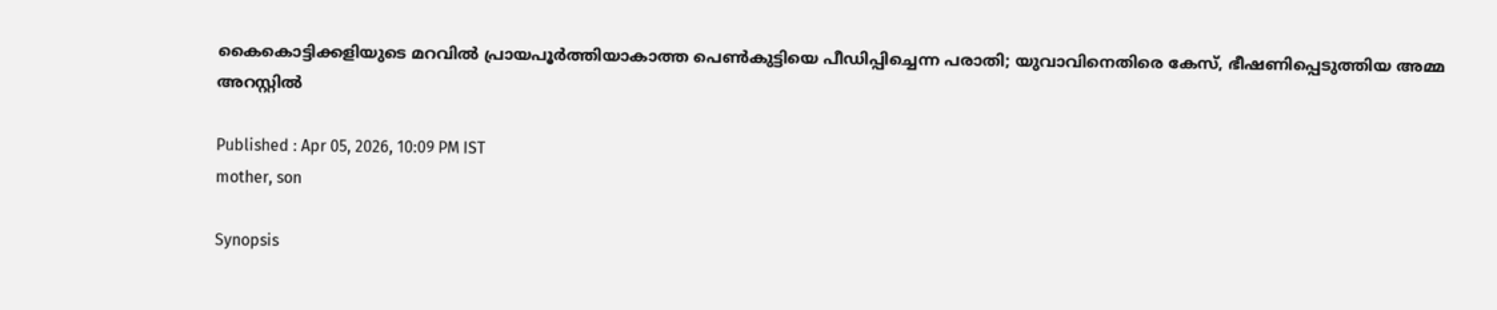കൈകൊട്ടിക്കളിയുടെ മറവിൽ പ്രായപൂർത്തിയാകാത്ത പെൺകുട്ടിയെ പീഡിപ്പിച്ചെന്ന പരാതി; യുവാവിനെതിരെ കേസ്, ഭീഷണിപ്പെടുത്തിയ അമ്മ അറസ്റ്റിൽ

Published : Apr 05, 2026, 10:09 PM IST
mother, son

Synopsis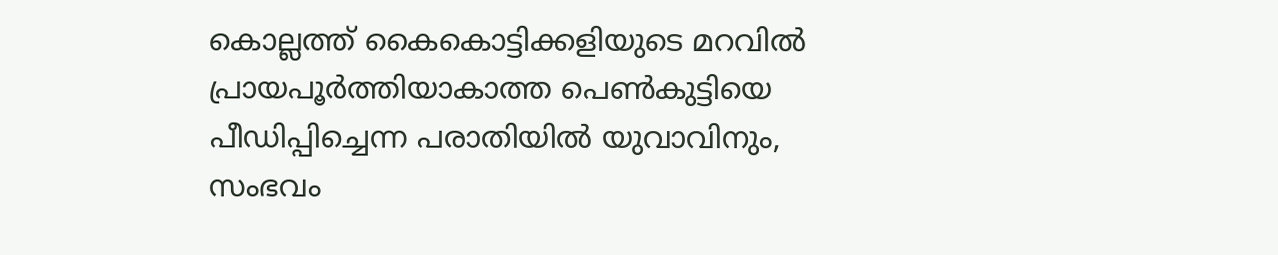കൊല്ലത്ത് കൈകൊട്ടിക്കളിയുടെ മറവിൽ പ്രായപൂർത്തിയാകാത്ത പെൺകുട്ടിയെ പീഡിപ്പിച്ചെന്ന പരാതിയിൽ യുവാവിനും, സംഭവം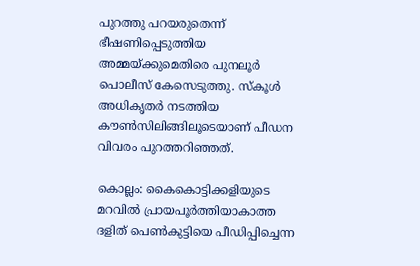പുറത്തു പറയരുതെന്ന് ഭീഷണിപ്പെടുത്തിയ അമ്മയ്ക്കുമെതിരെ പുനലൂർ പൊലീസ് കേസെടുത്തു. സ്കൂൾ അധികൃതർ നടത്തിയ കൗൺസിലിങ്ങിലൂടെയാണ് പീഡന വിവരം പുറത്തറിഞ്ഞത്.

കൊല്ലം: കൈകൊട്ടിക്കളിയുടെ മറവിൽ പ്രായപൂർത്തിയാകാത്ത ദളിത് പെൺകുട്ടിയെ പീഡിപ്പിച്ചെന്ന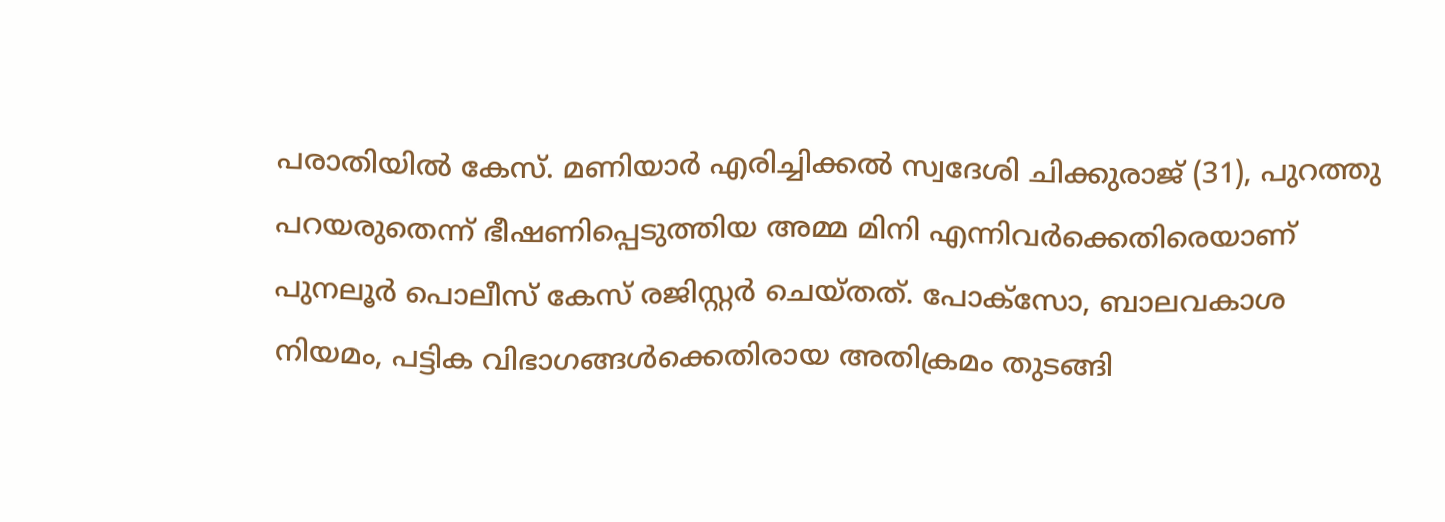പരാതിയിൽ കേസ്. മണിയാർ എരിച്ചിക്കൽ സ്വദേശി ചിക്കുരാജ് (31), പുറത്തു പറയരുതെന്ന് ഭീഷണിപ്പെടുത്തിയ അമ്മ മിനി എന്നിവർക്കെതിരെയാണ് പുനലൂർ പൊലീസ് കേസ് രജിസ്റ്റർ ചെയ്തത്. പോക്സോ, ബാലവകാശ നിയമം, പട്ടിക വിഭാഗങ്ങൾക്കെതിരായ അതിക്രമം തുടങ്ങി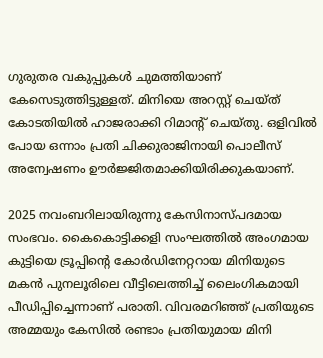ഗുരുതര വകുപ്പുകൾ ചുമത്തിയാണ് കേസെടുത്തിട്ടുള്ളത്. മിനിയെ അറസ്റ്റ് ചെയ്ത് കോടതിയിൽ ഹാജരാക്കി റിമാന്റ് ചെയ്തു. ഒളിവിൽ പോയ ഒന്നാം പ്രതി ചിക്കുരാജിനായി പൊലീസ് അന്വേഷണം ഊർജ്ജിതമാക്കിയിരിക്കുകയാണ്.

2025 നവംബറിലായിരുന്നു കേസിനാസ്പദമായ സംഭവം. കൈകൊട്ടിക്കളി സംഘത്തിൽ അംഗമായ കുട്ടിയെ ട്രൂപ്പിന്റെ കോർഡിനേറ്ററായ മിനിയുടെ മകൻ പുനലൂരിലെ വീട്ടിലെത്തിച്ച് ലൈംഗികമായി പീഡിപ്പിച്ചെന്നാണ് പരാതി. വിവരമറിഞ്ഞ് പ്രതിയുടെ അമ്മയും കേസിൽ രണ്ടാം പ്രതിയുമായ മിനി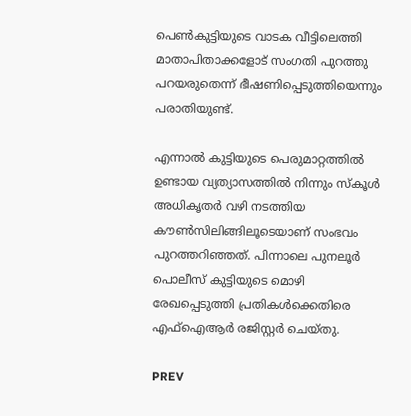പെൺകുട്ടിയുടെ വാടക വീട്ടിലെത്തി മാതാപിതാക്കളോട് സംഗതി പുറത്തു പറയരുതെന്ന് ഭീഷണിപ്പെടുത്തിയെന്നും പരാതിയുണ്ട്.

എന്നാൽ കുട്ടിയുടെ പെരുമാറ്റത്തിൽ ഉണ്ടായ വ്യത്യാസത്തിൽ നിന്നും സ്കൂൾ അധികൃതർ വഴി നടത്തിയ കൗൺസിലിങ്ങിലൂടെയാണ് സംഭവം പുറത്തറിഞ്ഞത്. പിന്നാലെ പുനലൂർ പൊലീസ് കുട്ടിയുടെ മൊഴി രേഖപ്പെടുത്തി പ്രതികൾക്കെതിരെ എഫ്ഐആർ രജിസ്റ്റർ ചെയ്തു.

PREV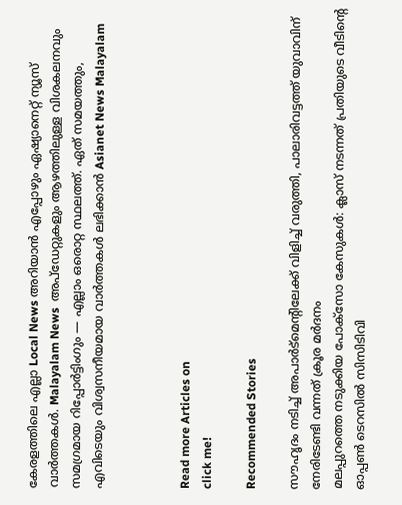കേരളത്തിലെ എല്ലാ Local News അറിയാൻ എപ്പോഴും ഏഷ്യാനെറ്റ് ന്യൂസ് വാർത്തകൾ. Malayalam News  അപ്‌ഡേറ്റുകളും ആഴത്തിലുള്ള വിശകലനവും സമഗ്രമായ റിപ്പോർട്ടിംഗും — എല്ലാം ഒരൊറ്റ സ്ഥലത്ത്. ഏത് സമയത്തും, എവിടെയും വിശ്വസനീയമായ വാർത്തകൾ ലഭിക്കാൻ Asianet News Malayalam



Read more Articles on
click me!

Recommended Stories

സൗഹൃദം നടിച്ച് അപാർട്മെന്റിലേക്ക് വിളിച്ച് വരുത്തി, പാലാരിവട്ടത്ത് യുവാവിന് നേരിടേണ്ടി വന്നത് ക്രൂര മർദനം
മലപ്പുറത്തെ നടുക്കിയ പോക്സോ കേസുകൾ: ക്ലാസ് നടന്നത് പ്രതിയുടെ വീടിന്റെ ഓപ്പണ്‍ ടെറസിൽ സിസിടിവി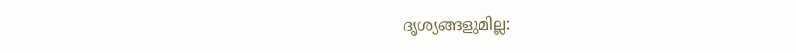ദൃശ്യങ്ങളുമില്ല: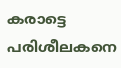കരാട്ടെ പരിശീലകനെ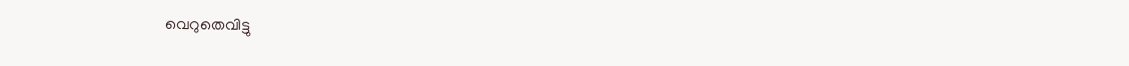വെറുതെവിട്ടു